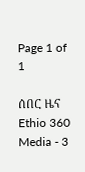Page 1 of 1

ሰበር ዜና Ethio 360 Media - 3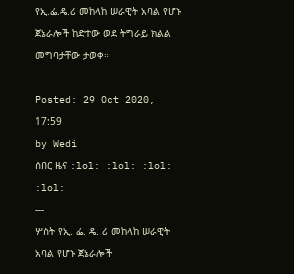የኢ.ፌ.ዴ.ሪ መከላከ ሠራዊት አባል የሆኑ ጀኔራሎች ከድተው ወደ ትግራይ ክልል መግባታቸው ታወቀ።

Posted: 29 Oct 2020, 17:59
by Wedi
ሰበር ዜና :lol: :lol: :lol: :lol:
---
ሦስት የኢ. ፌ. ዴ. ሪ መከላከ ሠራዊት አባል የሆኑ ጀኔራሎች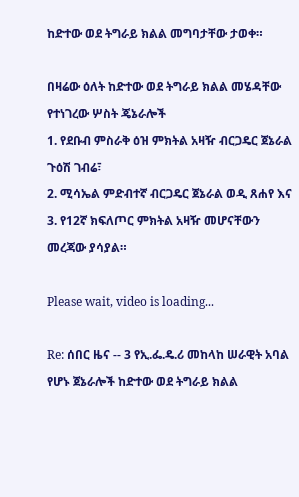ከድተው ወደ ትግራይ ክልል መግባታቸው ታወቀ።

በዛሬው ዕለት ከድተው ወደ ትግራይ ክልል መሄዳቸው የተነገረው ሦስት ጄኔራሎች
1. የደቡብ ምስራቅ ዕዝ ምክትል አዛዥ ብርጋዴር ጀኔራል ጉዕሽ ገብሬ፣
2. ሚሳኤል ምድብተኛ ብርጋዴር ጀኔራል ወዲ ጸሐየ እና
3. የ12ኛ ክፍለጦር ምክትል አዛዥ መሆናቸውን መረጃው ያሳያል።

Please wait, video is loading...

Re: ሰበር ዜና -- 3 የኢ.ፌ.ዴ.ሪ መከላከ ሠራዊት አባል የሆኑ ጀኔራሎች ከድተው ወደ ትግራይ ክልል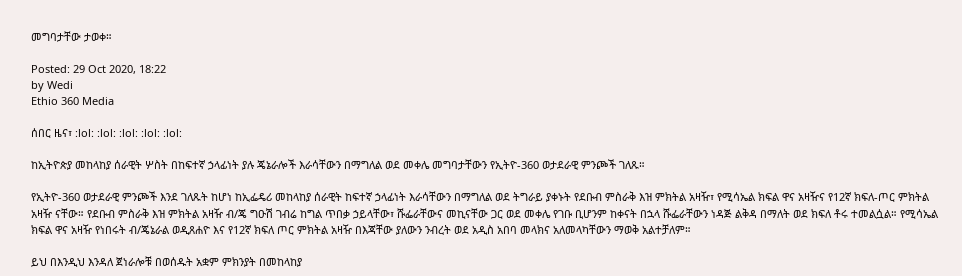መግባታቸው ታወቀ።

Posted: 29 Oct 2020, 18:22
by Wedi
Ethio 360 Media

ሰበር ዜና፣ :lol: :lol: :lol: :lol: :lol:

ከኢትዮጵያ መከላከያ ሰራዊት ሦስት በከፍተኛ ኃላፊነት ያሉ ጄኔራሎች እራሳቸውን በማግለል ወደ መቀሌ መግባታቸውን የኢትዮ-360 ወታደራዊ ምንጮች ገለጹ።

የኢትዮ-360 ወታደራዊ ምንጮች እንደ ገለጹት ከሆነ ከኢፌዴሪ መከላከያ ሰራዊት ከፍተኛ ኃላፊነት እራሳቸውን በማግለል ወደ ትግራይ ያቀኑት የደቡብ ምስራቅ እዝ ምክትል አዛዥ፣ የሚሳኤል ክፍል ዋና አዛዥና የ12ኛ ክፍለ-ጦር ምክትል አዛዥ ናቸው። የደቡብ ምስራቅ እዝ ምክትል አዛዥ ብ/ጄ ግዑሽ ገብሬ ከግል ጥበቃ ኃይላቸው፣ ሹፌራቸውና መኪናቸው ጋር ወደ መቀሌ የገቡ ቢሆንም ከቀናት በኋላ ሹፌራቸውን ነዳጅ ልቅዳ በማለት ወደ ክፍለ ቶሩ ተመልሷል። የሚሳኤል ክፍል ዋና አዛዥ የነበሩት ብ/ጄኔራል ወዲጸሐዮ እና የ12ኛ ክፍለ ጦር ምክትል አዛዥ በእጃቸው ያለውን ንብረት ወደ አዲስ አበባ መላክና አለመላካቸውን ማወቅ አልተቻለም።

ይህ በእንዲህ እንዳለ ጀነራሎቹ በወሰዱት አቋም ምክንያት በመከላከያ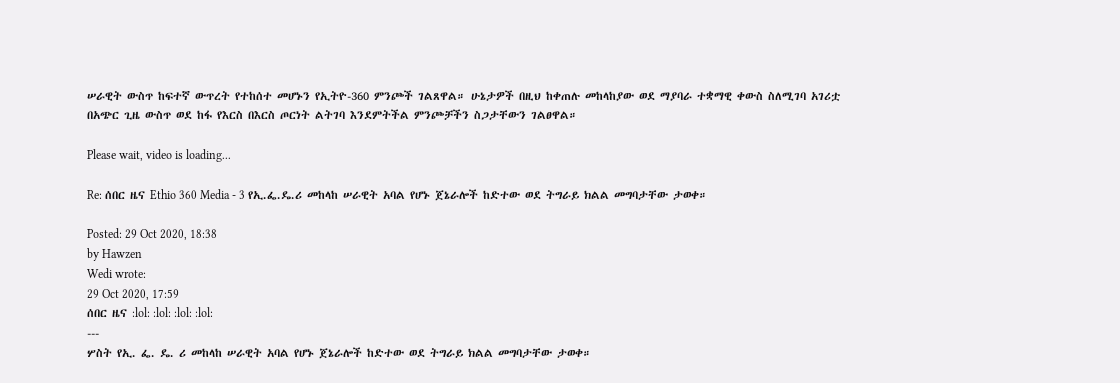ሠራዊት ውስጥ ከፍተኛ ውጥረት የተከሰተ መሆኑን የኢትዮ-360 ምንጮች ገልጸዋል። ሁኔታዎች በዚህ ከቀጠሉ መከላከያው ወደ ማያባራ ተቋማዊ ቀውስ ስለሚገባ አገሪቷ በአጭር ጊዜ ውስጥ ወደ ከፋ የእርስ በእርስ ጦርነት ልትገባ እንደምትችል ምንጮቻችን ስጋታቸውን ገልፀዋል።

Please wait, video is loading...

Re: ሰበር ዜና Ethio 360 Media - 3 የኢ.ፌ.ዴ.ሪ መከላከ ሠራዊት አባል የሆኑ ጀኔራሎች ከድተው ወደ ትግራይ ክልል መግባታቸው ታወቀ።

Posted: 29 Oct 2020, 18:38
by Hawzen
Wedi wrote:
29 Oct 2020, 17:59
ሰበር ዜና :lol: :lol: :lol: :lol:
---
ሦስት የኢ. ፌ. ዴ. ሪ መከላከ ሠራዊት አባል የሆኑ ጀኔራሎች ከድተው ወደ ትግራይ ክልል መግባታቸው ታወቀ።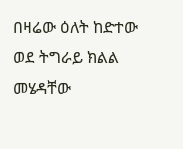በዛሬው ዕለት ከድተው ወደ ትግራይ ክልል መሄዳቸው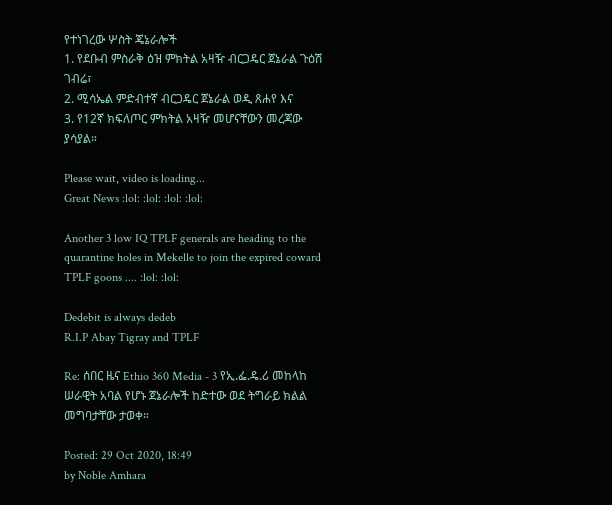የተነገረው ሦስት ጄኔራሎች
1. የደቡብ ምስራቅ ዕዝ ምክትል አዛዥ ብርጋዴር ጀኔራል ጉዕሽ ገብሬ፣
2. ሚሳኤል ምድብተኛ ብርጋዴር ጀኔራል ወዲ ጸሐየ እና
3. የ12ኛ ክፍለጦር ምክትል አዛዥ መሆናቸውን መረጃው ያሳያል።

Please wait, video is loading...
Great News :lol: :lol: :lol: :lol:

Another 3 low IQ TPLF generals are heading to the quarantine holes in Mekelle to join the expired coward TPLF goons .... :lol: :lol:

Dedebit is always dedeb
R.I.P Abay Tigray and TPLF

Re: ሰበር ዜና Ethio 360 Media - 3 የኢ.ፌ.ዴ.ሪ መከላከ ሠራዊት አባል የሆኑ ጀኔራሎች ከድተው ወደ ትግራይ ክልል መግባታቸው ታወቀ።

Posted: 29 Oct 2020, 18:49
by Noble Amhara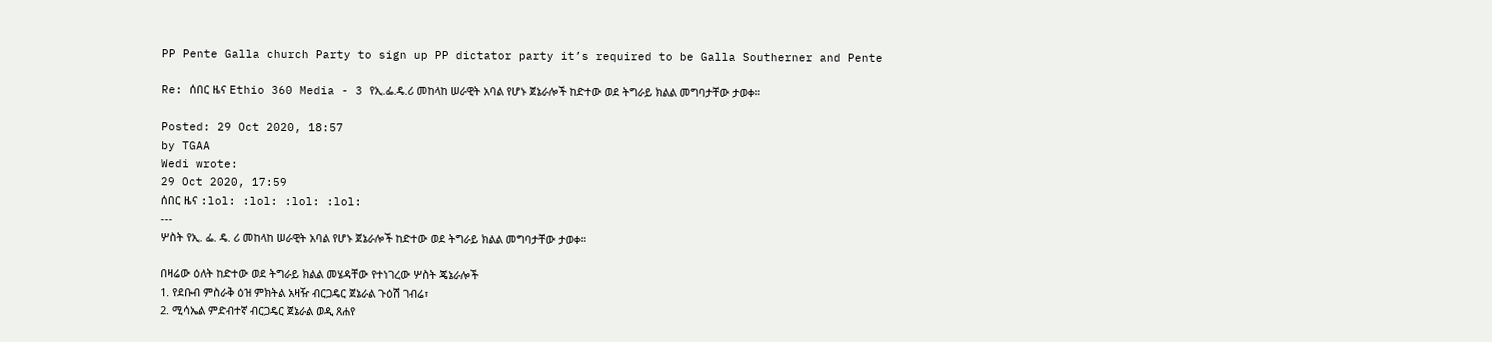PP Pente Galla church Party to sign up PP dictator party it’s required to be Galla Southerner and Pente

Re: ሰበር ዜና Ethio 360 Media - 3 የኢ.ፌ.ዴ.ሪ መከላከ ሠራዊት አባል የሆኑ ጀኔራሎች ከድተው ወደ ትግራይ ክልል መግባታቸው ታወቀ።

Posted: 29 Oct 2020, 18:57
by TGAA
Wedi wrote:
29 Oct 2020, 17:59
ሰበር ዜና :lol: :lol: :lol: :lol:
---
ሦስት የኢ. ፌ. ዴ. ሪ መከላከ ሠራዊት አባል የሆኑ ጀኔራሎች ከድተው ወደ ትግራይ ክልል መግባታቸው ታወቀ።

በዛሬው ዕለት ከድተው ወደ ትግራይ ክልል መሄዳቸው የተነገረው ሦስት ጄኔራሎች
1. የደቡብ ምስራቅ ዕዝ ምክትል አዛዥ ብርጋዴር ጀኔራል ጉዕሽ ገብሬ፣
2. ሚሳኤል ምድብተኛ ብርጋዴር ጀኔራል ወዲ ጸሐየ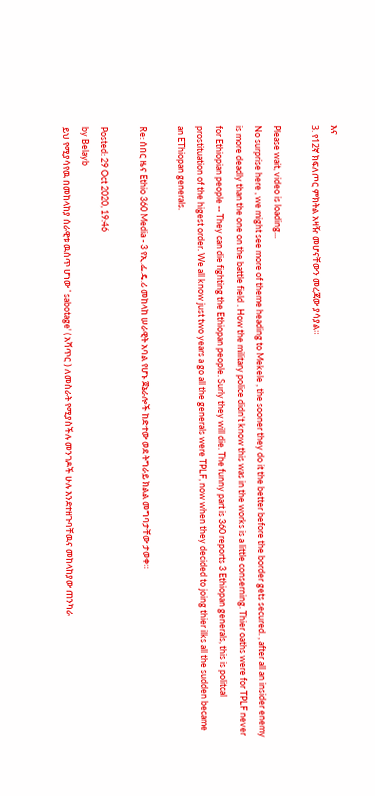እና
3. የ12ኛ ክፍለጦር ምክትል አዛዥ መሆናቸውን መረጃው ያሳያል።

Please wait, video is loading...
No surprise here , we might see more of theme heading to Mekele , the sooner they do it the better before the border gets secured. , after all an insider enemy is more deadly than the one on the battle field . How the military police didn't know this was in the works is a little conserning. Thier oaths were for TPLF never for Ethiopian people -- They can die fighting the Ethiopan people. Surly they will die. The funny part is 360 reports 3 Ethiopan generals, this is politcal prostituation of the higest order. We all know just two years a go all the generals were TPLF, now when they decided to joing thier ilks all the sudden became an EThiopan generals.

Re: ሰበር ዜና Ethio 360 Media - 3 የኢ.ፌ.ዴ.ሪ መከላከ ሠራዊት አባል የሆኑ ጀኔራሎች ከድተው ወደ ትግራይ ክልል መግባታቸው ታወቀ።

Posted: 29 Oct 2020, 19:46
by Belayb
ይህ የሚያሳየዉ በመከላከያ ሰራዊቱ ዉሰጥ ሆነው ' sabotage' ( አሻጥር ) ለመስራት የሚያስችሉ መንገዶች ሁሉ እንደተዘጉባቸዉና መከላከያው ጠንካራ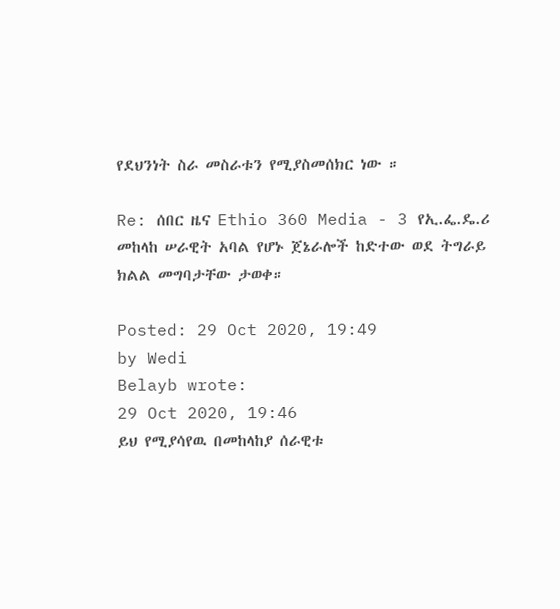የደህንነት ስራ መስራቱን የሚያስመሰክር ነው ።

Re: ሰበር ዜና Ethio 360 Media - 3 የኢ.ፌ.ዴ.ሪ መከላከ ሠራዊት አባል የሆኑ ጀኔራሎች ከድተው ወደ ትግራይ ክልል መግባታቸው ታወቀ።

Posted: 29 Oct 2020, 19:49
by Wedi
Belayb wrote:
29 Oct 2020, 19:46
ይህ የሚያሳየዉ በመከላከያ ሰራዊቱ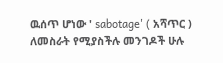ዉሰጥ ሆነው ' sabotage' ( አሻጥር ) ለመስራት የሚያስችሉ መንገዶች ሁሉ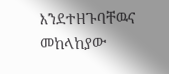እንደተዘጉባቸዉና መከላከያው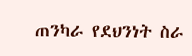ጠንካራ የደህንነት ስራ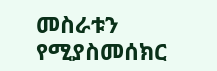መስራቱን የሚያስመሰክር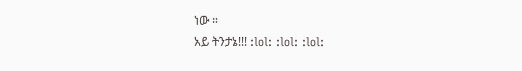ነው ።
አይ ትንታኔ!!! :lol: :lol: :lol: